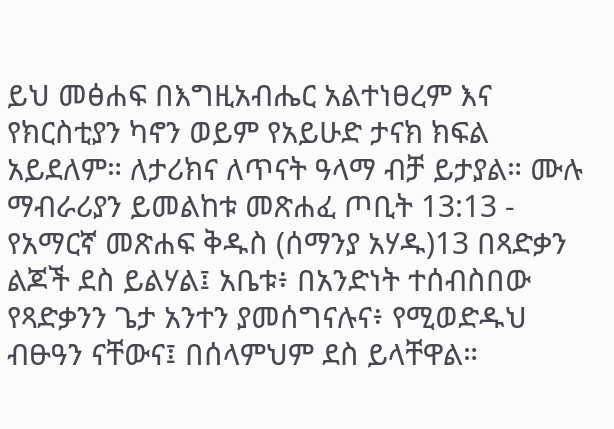ይህ መፅሐፍ በእግዚአብሔር አልተነፀረም እና የክርስቲያን ካኖን ወይም የአይሁድ ታናክ ክፍል አይደለም። ለታሪክና ለጥናት ዓላማ ብቻ ይታያል። ሙሉ ማብራሪያን ይመልከቱ መጽሐፈ ጦቢት 13:13 - የአማርኛ መጽሐፍ ቅዱስ (ሰማንያ አሃዱ)13 በጻድቃን ልጆች ደስ ይልሃል፤ አቤቱ፥ በአንድነት ተሰብስበው የጻድቃንን ጌታ አንተን ያመሰግናሉና፥ የሚወድዱህ ብፁዓን ናቸውና፤ በሰላምህም ደስ ይላቸዋል።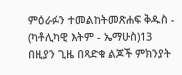ምዕራፉን ተመልከትመጽሐፍ ቅዱስ - (ካቶሊካዊ እትም - ኤማሁስ)13 በዚያን ጊዜ በጻድቁ ልጆች ምክንያት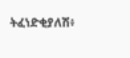ትፈነድቂያለሽ፥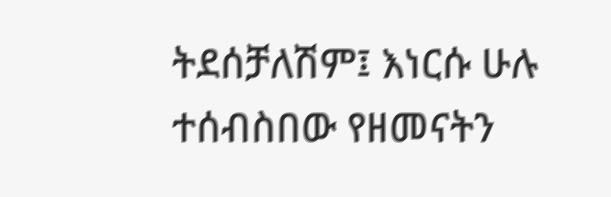ትደሰቻለሽም፤ እነርሱ ሁሉ ተሰብስበው የዘመናትን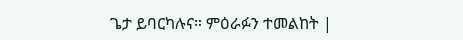ጌታ ይባርካሉና። ምዕራፉን ተመልከት |